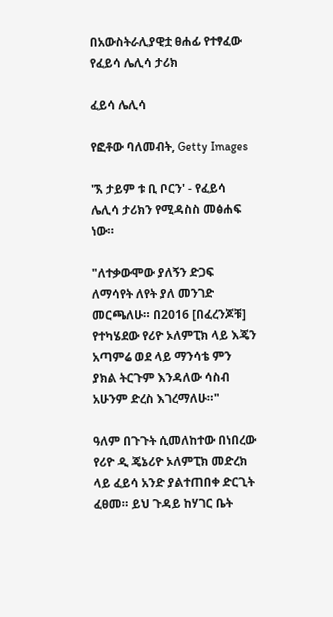በአውስትራሊያዊቷ ፀሐፊ የተፃፈው የፈይሳ ሌሊሳ ታሪክ

ፈይሳ ሌሊሳ

የፎቶው ባለመብት, Getty Images

'ኧ ታይም ቱ ቢ ቦርን' - የፈይሳ ሌሊሳ ታሪክን የሚዳስስ መፅሐፍ ነው።

"ለተቃውሞው ያለኝን ድጋፍ ለማሳየት ለየት ያለ መንገድ መርጫለሁ። በ2016 [በፈረንጆቹ] የተካሄደው የሪዮ ኦለምፒክ ላይ እጄን አጣምሬ ወደ ላይ ማንሳቴ ምን ያክል ትርጉም እንዳለው ሳስብ አሁንም ድረስ እገረማለሁ።"

ዓለም በጉጉት ሲመለከተው በነበረው የሪዮ ዲ ጄኔሪዮ ኦለምፒክ መድረክ ላይ ፈይሳ አንድ ያልተጠበቀ ድርጊት ፈፀመ። ይህ ጉዳይ ከሃገር ቤት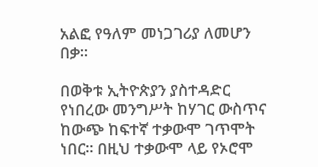አልፎ የዓለም መነጋገሪያ ለመሆን በቃ።

በወቅቱ ኢትዮጵያን ያስተዳድር የነበረው መንግሥት ከሃገር ውስጥና ከውጭ ከፍተኛ ተቃውሞ ገጥሞት ነበር። በዚህ ተቃውሞ ላይ የኦሮሞ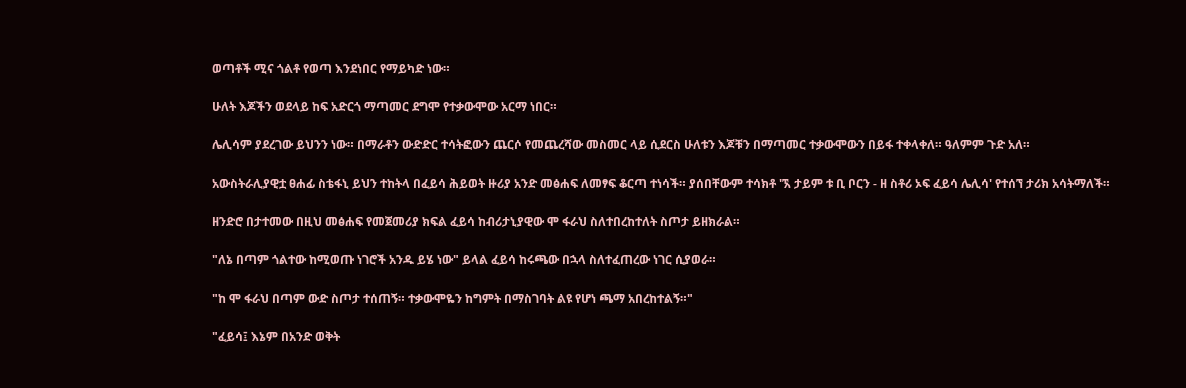ወጣቶች ሚና ጎልቶ የወጣ እንደነበር የማይካድ ነው።

ሁለት እጆችን ወደላይ ከፍ አድርጎ ማጣመር ደግሞ የተቃውሞው አርማ ነበር።

ሌሊሳም ያደረገው ይህንን ነው። በማራቶን ውድድር ተሳትፎውን ጨርሶ የመጨረሻው መስመር ላይ ሲደርስ ሁለቱን እጆቹን በማጣመር ተቃውሞውን በይፋ ተቀላቀለ። ዓለምም ጉድ አለ።

አውስትራሊያዊቷ ፀሐፊ ስቴፋኒ ይህን ተከትላ በፈይሳ ሕይወት ዙሪያ አንድ መፅሐፍ ለመፃፍ ቆርጣ ተነሳች። ያሰበቸውም ተሳክቶ 'ኧ ታይም ቱ ቢ ቦርን - ዘ ስቶሪ ኦፍ ፈይሳ ሌሊሳ' የተሰኘ ታሪክ አሳትማለች።

ዘንድሮ በታተመው በዚህ መፅሐፍ የመጀመሪያ ክፍል ፈይሳ ከብሪታኒያዊው ሞ ፋራህ ስለተበረከተለት ስጦታ ይዘክራል።

"ለኔ በጣም ጎልተው ከሚወጡ ነገሮች አንዱ ይሄ ነው" ይላል ፈይሳ ከሩጫው በኋላ ስለተፈጠረው ነገር ሲያወራ።

"ከ ሞ ፋራህ በጣም ውድ ስጦታ ተሰጠኝ። ተቃውሞዬን ከግምት በማስገባት ልዩ የሆነ ጫማ አበረከተልኝ።"

"ፈይሳ፤ እኔም በአንድ ወቅት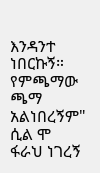እንዳንተ ነበርኩኝ። የምጫማው ጫማ አልነበረኝም" ሲል ሞ ፋራህ ነገረኝ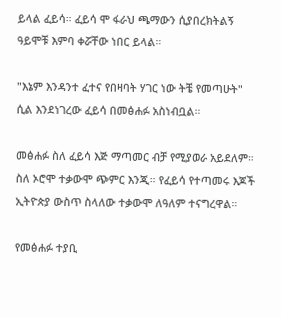ይላል ፈይሳ። ፈይሳ ሞ ፋራህ ጫማውን ሲያበረክትልኝ ዓይሞቹ እምባ ቀሯቸው ነበር ይላል።

"እኔም እንዳንተ ፈተና የበዛባት ሃገር ነው ትቼ የመጣሁት" ሲል እንደነገረው ፈይሳ በመፅሐፉ አስነብቧል።

መፅሐፉ ስለ ፈይሳ እጅ ማጣመር ብቻ የሚያወራ አይደለም። ስለ ኦሮሞ ተቃውሞ ጭምር እንጂ። የፈይሳ የተጣመሩ እጆች ኢትዮጵያ ውስጥ ስላለው ተቃውሞ ለዓለም ተናግረዋል።

የመፅሐፉ ተያቢ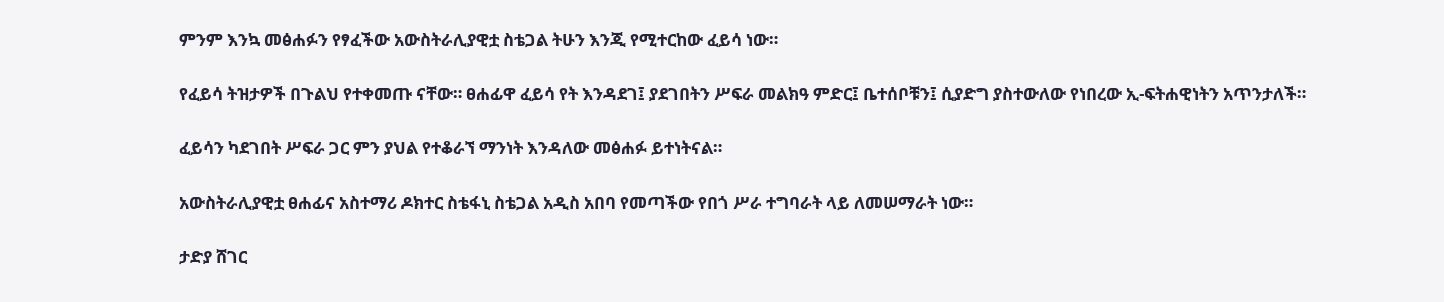ምንም እንኳ መፅሐፉን የፃፈችው አውስትራሊያዊቷ ስቴጋል ትሁን እንጂ የሚተርከው ፈይሳ ነው።

የፈይሳ ትዝታዎች በጉልህ የተቀመጡ ናቸው። ፀሐፊዋ ፈይሳ የት እንዳደገ፤ ያደገበትን ሥፍራ መልክዓ ምድር፤ ቤተሰቦቹን፤ ሲያድግ ያስተውለው የነበረው ኢ-ፍትሐዊነትን አጥንታለች።

ፈይሳን ካደገበት ሥፍራ ጋር ምን ያህል የተቆራኘ ማንነት እንዳለው መፅሐፉ ይተነትናል።

አውስትራሊያዊቷ ፀሐፊና አስተማሪ ዶክተር ስቴፋኒ ስቴጋል አዲስ አበባ የመጣችው የበጎ ሥራ ተግባራት ላይ ለመሠማራት ነው።

ታድያ ሸገር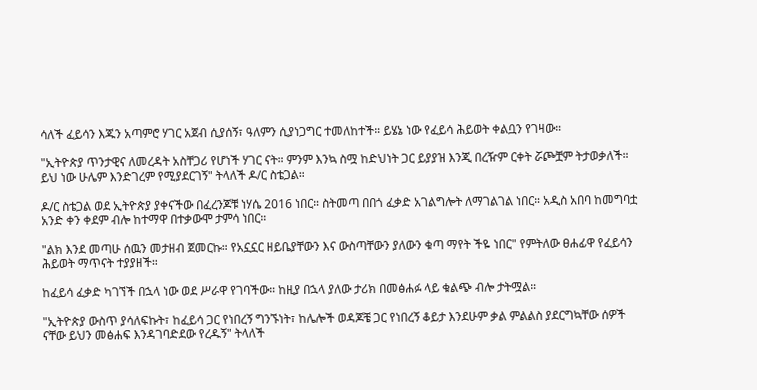ሳለች ፈይሳን እጁን አጣምሮ ሃገር አጀብ ሲያሰኝ፣ ዓለምን ሲያነጋግር ተመለከተች። ይሄኔ ነው የፈይሳ ሕይወት ቀልቧን የገዛው።

"ኢትዮጵያ ጥንታዊና ለመረዳት አስቸጋሪ የሆነች ሃገር ናት። ምንም እንኳ ስሟ ከድህነት ጋር ይያያዝ እንጂ በረዥም ርቀት ሯጮቿም ትታወቃለች። ይህ ነው ሁሌም እንድገረም የሚያደርገኝ" ትላለች ዶ/ር ስቴጋል።

ዶ/ር ስቴጋል ወደ ኢትዮጵያ ያቀናችው በፈረንጆቹ ነሃሴ 2016 ነበር። ስትመጣ በበጎ ፈቃድ አገልግሎት ለማገልገል ነበር። አዲስ አበባ ከመግባቷ አንድ ቀን ቀደም ብሎ ከተማዋ በተቃውሞ ታምሳ ነበር።

"ልክ እንደ መጣሁ ሰዉን መታዘብ ጀመርኩ። የአኗኗር ዘይቤያቸውን እና ውስጣቸውን ያለውን ቁጣ ማየት ችዬ ነበር" የምትለው ፀሐፊዋ የፈይሳን ሕይወት ማጥናት ተያያዘች።

ከፈይሳ ፈቃድ ካገኘች በኋላ ነው ወደ ሥራዋ የገባችው። ከዚያ በኋላ ያለው ታሪክ በመፅሐፉ ላይ ቁልጭ ብሎ ታትሟል።

"ኢትዮጵያ ውስጥ ያሳለፍኩት፣ ከፈይሳ ጋር የነበረኝ ግንኙነት፣ ከሌሎች ወዳጆቼ ጋር የነበረኝ ቆይታ እንደሁም ቃል ምልልስ ያደርግኳቸው ሰዎች ናቸው ይህን መፅሐፍ እንዳገባድደው የረዱኝ" ትላለች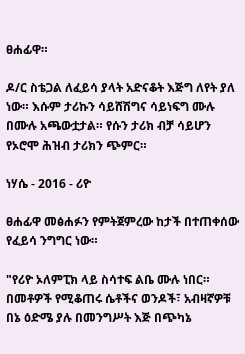ፀሐፊዋ።

ዶ/ር ስቴጋል ለፈይሳ ያላት አድናቆት እጅግ ለየት ያለ ነው። እሱም ታሪኩን ሳይሸሽግና ሳይነፍግ ሙሉ በሙሉ አጫውቷታል። የሱን ታሪክ ብቻ ሳይሆን የኦሮሞ ሕዝብ ታሪክን ጭምር።

ነሃሴ - 2016 - ሪዮ

ፀሐፊዋ መፅሐፉን የምትጀምረው ከታች በተጠቀሰው የፈይሳ ንግግር ነው።

"የሪዮ ኦለምፒክ ላይ ስሳተፍ ልቤ ሙሉ ነበር። በመቶዎች የሚቆጠሩ ሴቶችና ወንዶች፣ አብዛኛዎቹ በኔ ዕድሜ ያሉ በመንግሥት እጅ በጭካኔ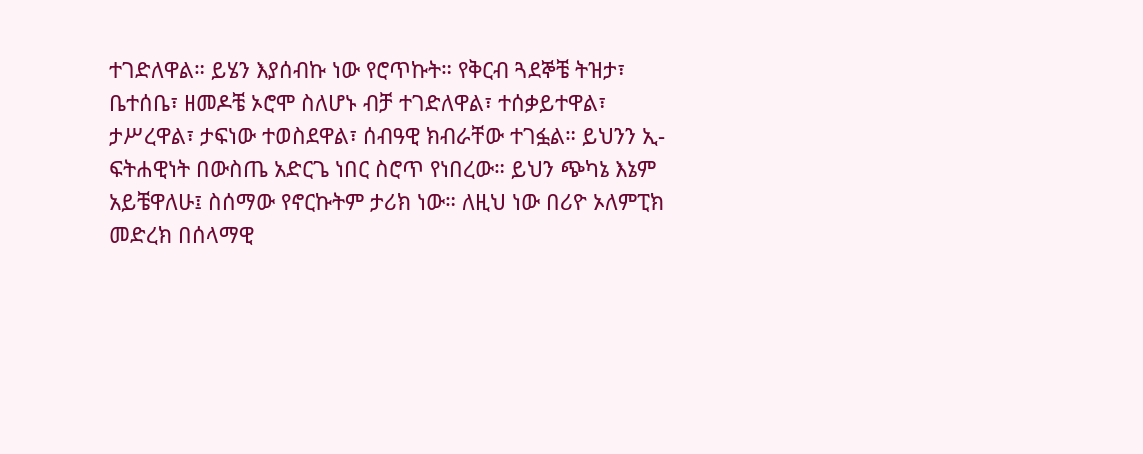ተገድለዋል። ይሄን እያሰብኩ ነው የሮጥኩት። የቅርብ ጓደኞቼ ትዝታ፣ ቤተሰቤ፣ ዘመዶቼ ኦሮሞ ስለሆኑ ብቻ ተገድለዋል፣ ተሰቃይተዋል፣ ታሥረዋል፣ ታፍነው ተወስደዋል፣ ሰብዓዊ ክብራቸው ተገፏል። ይህንን ኢ-ፍትሐዊነት በውስጤ አድርጌ ነበር ስሮጥ የነበረው። ይህን ጭካኔ እኔም አይቼዋለሁ፤ ስሰማው የኖርኩትም ታሪክ ነው። ለዚህ ነው በሪዮ ኦለምፒክ መድረክ በሰላማዊ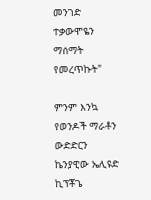መንገድ ተቃውሞዬን ማሰማት የመረጥኩት"

ምንም እንኳ የወንዶች ማራቶን ውድድርን ኬንያዊው ኤሊዩድ ኪፕቾጌ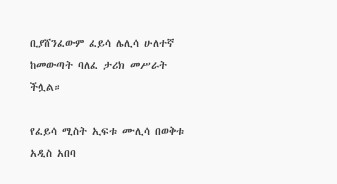ቢያሸንፈውም ፈይሳ ሌሊሳ ሁለተኛ ከመውጣት ባለፈ ታሪክ መሥራት ችሏል።

የፈይሳ ሚስት ኢፍቱ ሙሊሳ በወቅቱ አዲስ አበባ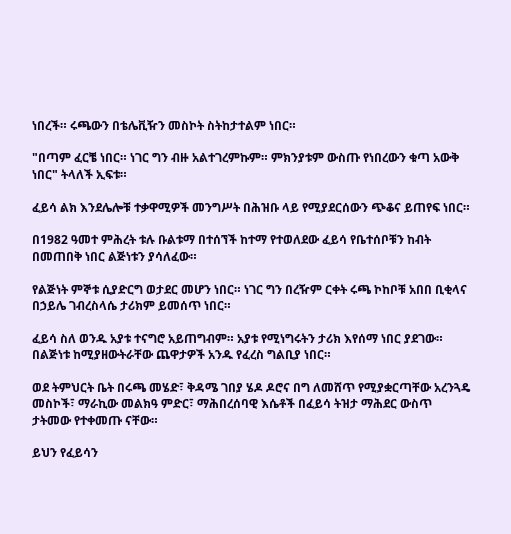ነበረች። ሩጫውን በቴሌቪዥን መስኮት ስትከታተልም ነበር።

"በጣም ፈርቼ ነበር። ነገር ግን ብዙ አልተገረምኩም። ምክንያቱም ውስጡ የነበረውን ቁጣ አውቅ ነበር" ትላለች ኢፍቱ።

ፈይሳ ልክ እንደሌሎቹ ተቃዋሚዎች መንግሥት በሕዝቡ ላይ የሚያደርሰውን ጭቆና ይጠየፍ ነበር።

በ1982 ዓመተ ምሕረት ቱሉ ቡልቱማ በተሰኘች ከተማ የተወለደው ፈይሳ የቤተሰቦቹን ከብት በመጠበቅ ነበር ልጅነቱን ያሳለፈው።

የልጅነት ምኞቱ ሲያድርግ ወታደር መሆን ነበር። ነገር ግን በረዥም ርቀት ሩጫ ኮከቦቹ አበበ ቢቂላና በኃይሌ ገብረስላሴ ታሪክም ይመሰጥ ነበር።

ፈይሳ ስለ ወንዱ አያቱ ተናግሮ አይጠግብም። አያቱ የሚነግሩትን ታሪክ እየሰማ ነበር ያደገው። በልጅነቱ ከሚያዘውትራቸው ጨዋታዎች አንዱ የፈረስ ግልቢያ ነበር።

ወደ ትምህርት ቤት በሩጫ መሄድ፣ ቅዳሜ ገበያ ሄዶ ዶሮና በግ ለመሸጥ የሚያቋርጣቸው አረንጓዴ መስኮች፣ ማራኪው መልክዓ ምድር፣ ማሕበረሰባዊ እሴቶች በፈይሳ ትዝታ ማሕደር ውስጥ ታትመው የተቀመጡ ናቸው።

ይህን የፈይሳን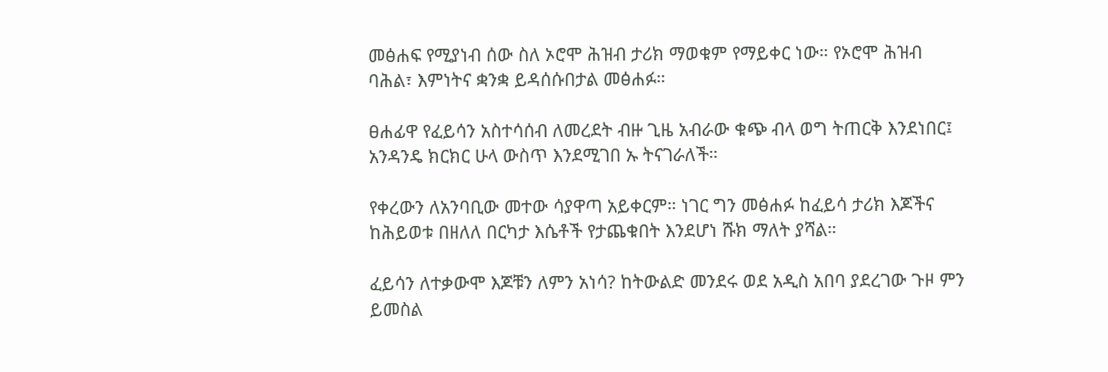መፅሐፍ የሚያነብ ሰው ስለ ኦሮሞ ሕዝብ ታሪክ ማወቁም የማይቀር ነው። የኦሮሞ ሕዝብ ባሕል፣ እምነትና ቋንቋ ይዳሰሱበታል መፅሐፉ።

ፀሐፊዋ የፈይሳን አስተሳሰብ ለመረደት ብዙ ጊዜ አብራው ቁጭ ብላ ወግ ትጠርቅ እንደነበር፤ አንዳንዴ ክርክር ሁላ ውስጥ እንደሚገበ ኡ ትናገራለች።

የቀረውን ለአንባቢው መተው ሳያዋጣ አይቀርም። ነገር ግን መፅሐፉ ከፈይሳ ታሪክ እጆችና ከሕይወቱ በዘለለ በርካታ እሴቶች የታጨቁበት እንደሆነ ሹክ ማለት ያሻል።

ፈይሳን ለተቃውሞ እጆቹን ለምን አነሳ? ከትውልድ መንደሩ ወደ አዲስ አበባ ያደረገው ጉዞ ምን ይመስል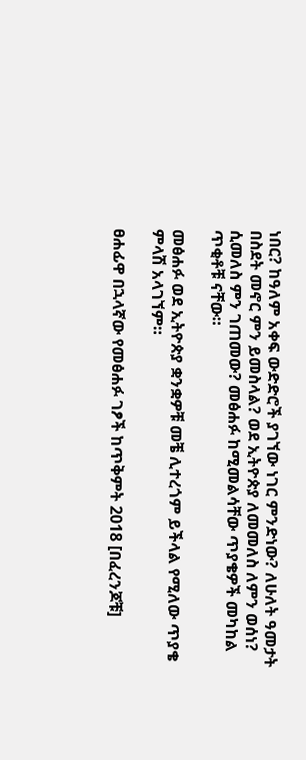ነበር? ከዓለም አቀፍ ውድድሮች ያገኘው ነገር ምንድነው? ለሁለት ዓመታት በስደት መኖር ምን ይመስላል? ወደ ኢትዮጵያ ለመመለስ ለምን ወሰነ? ሲመለስ ምን ገጠመው? መፅሐፉ ከሚመልሳቸው ጥያቄዎች መካከል ጥቂቶቹ ናቸው።

መፅሐፉ ወደ ኢትዮጵያ ቋንቋዎቹ መቼ ሊተረጎም ይችላል የሚለው ጥያቄ ምላሽ አላገኘም።

ፀሐፊዋ በኋላኛው የመፅሐፉ ገፆች ከጥቅምት 2018 [በፈረንጆቹ]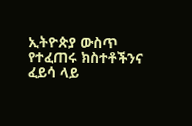ኢትዮጵያ ውስጥ የተፈጠሩ ክስተቶችንና ፈይሳ ላይ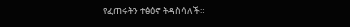የፈጠሩትን ተፅዕኖ ትዳስሳለች።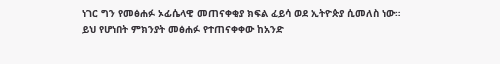ነገር ግን የመፅሐፉ ኦፊሴላዊ መጠናቀቂያ ክፍል ፈይሳ ወደ ኢትዮጵያ ሲመለስ ነው። ይህ የሆነበት ምክንያት መፅሐፉ የተጠናቀቀው ከአንድ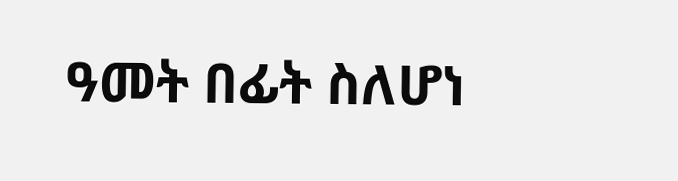ዓመት በፊት ስለሆነ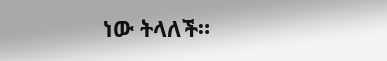ነው ትላለች።